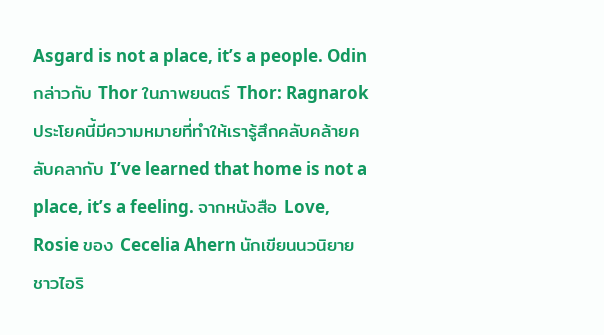Asgard is not a place, it’s a people. Odin กล่าวกับ Thor ในภาพยนตร์ Thor: Ragnarok
ประโยคนี้มีความหมายที่ทำให้เรารู้สึกคลับคล้ายคลับคลากับ I’ve learned that home is not a place, it’s a feeling. จากหนังสือ Love, Rosie ของ Cecelia Ahern นักเขียนนวนิยายชาวไอริ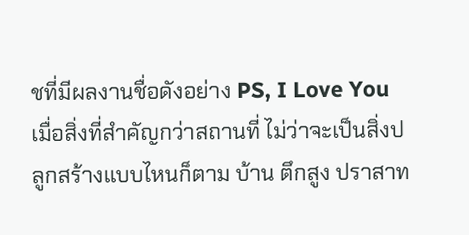ชที่มีผลงานชื่อดังอย่าง PS, I Love You
เมื่อสิ่งที่สำคัญกว่าสถานที่ ไม่ว่าจะเป็นสิ่งปลูกสร้างแบบไหนก็ตาม บ้าน ตึกสูง ปราสาท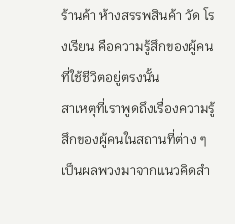ร้านค้า ห้างสรรพสินค้า วัด โรงเรียน คือความรู้สึกของผู้คนที่ใช้ชีวิตอยู่ตรงนั้น
สาเหตุที่เราพูดถึงเรื่องความรู้สึกของผู้คนในสถานที่ต่าง ๆ เป็นผลพวงมาจากแนวคิดสำ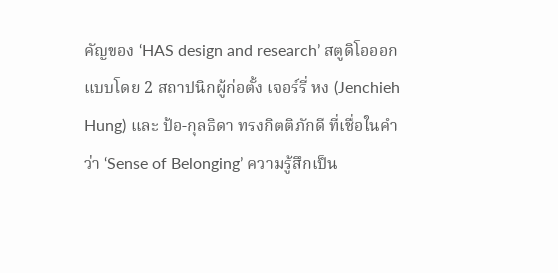คัญของ ‘HAS design and research’ สตูดิโอออกแบบโดย 2 สถาปนิกผู้ก่อตั้ง เจอร์รี่ หง (Jenchieh Hung) และ ป้อ-กุลธิดา ทรงกิตติภักดี ที่เชื่อในคำว่า ‘Sense of Belonging’ ความรู้สึกเป็น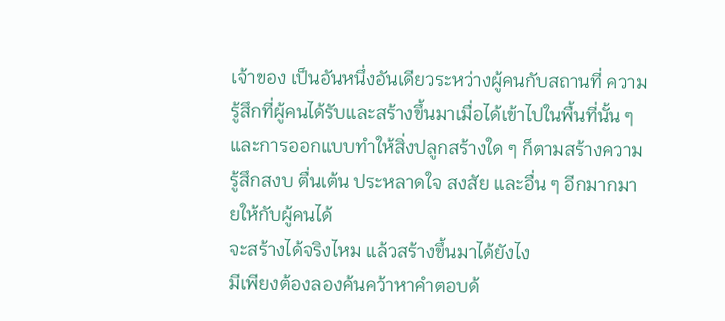เจ้าของ เป็นอันหนึ่งอันเดียวระหว่างผู้คนกับสถานที่ ความรู้สึกที่ผู้คนได้รับและสร้างขึ้นมาเมื่อได้เข้าไปในพื้นที่นั้น ๆ และการออกแบบทำให้สิ่งปลูกสร้างใด ๆ ก็ตามสร้างความรู้สึกสงบ ตื่นเต้น ประหลาดใจ สงสัย และอื่น ๆ อีกมากมายให้กับผู้คนได้
จะสร้างได้จริงไหม แล้วสร้างขึ้นมาได้ยังไง
มีเพียงต้องลองค้นคว้าหาคำตอบด้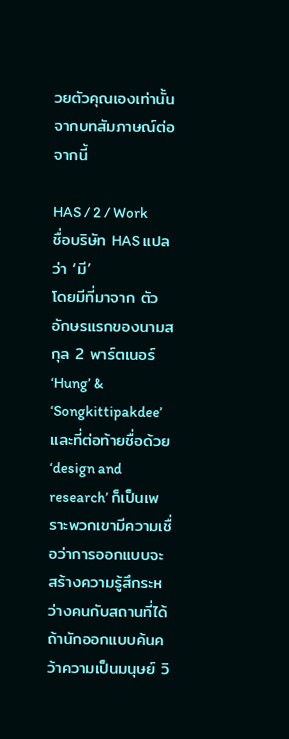วยตัวคุณเองเท่านั้น จากบทสัมภาษณ์ต่อจากนี้

HAS / 2 / Work
ชื่อบริษัท HAS แปลว่า ‘มี’
โดยมีที่มาจาก ตัวอักษรแรกของนามสกุล 2 พาร์ตเนอร์ ‘Hung’ & ‘Songkittipakdee’ และที่ต่อท้ายชื่อด้วย ‘design and research’ ก็เป็นเพราะพวกเขามีความเชื่อว่าการออกแบบจะสร้างความรู้สึกระหว่างคนกับสถานที่ได้ ถ้านักออกแบบค้นคว้าความเป็นมนุษย์ วิ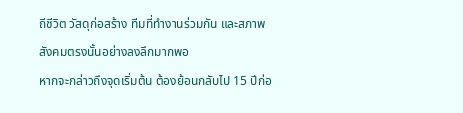ถีชีวิต วัสดุก่อสร้าง ทีมที่ทำงานร่วมกัน และสภาพสังคมตรงนั้นอย่างลงลึกมากพอ
หากจะกล่าวถึงจุดเริ่มต้น ต้องย้อนกลับไป 15 ปีก่อ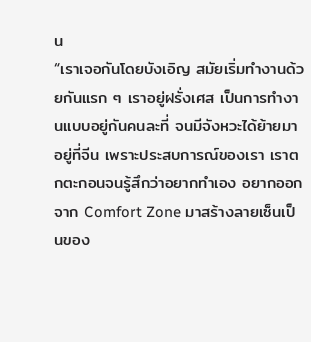น
“เราเจอกันโดยบังเอิญ สมัยเริ่มทํางานด้วยกันแรก ๆ เราอยู่ฝรั่งเศส เป็นการทํางานแบบอยู่กันคนละที่ จนมีจังหวะได้ย้ายมาอยู่ที่จีน เพราะประสบการณ์ของเรา เราตกตะกอนจนรู้สึกว่าอยากทำเอง อยากออกจาก Comfort Zone มาสร้างลายเซ็นเป็นของ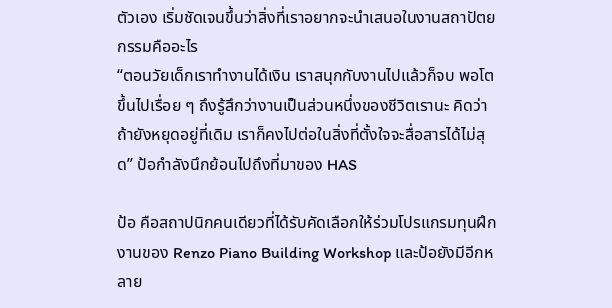ตัวเอง เริ่มชัดเจนขึ้นว่าสิ่งที่เราอยากจะนําเสนอในงานสถาปัตยกรรมคืออะไร
“ตอนวัยเด็กเราทํางานได้เงิน เราสนุกกับงานไปแล้วก็จบ พอโตขึ้นไปเรื่อย ๆ ถึงรู้สึกว่างานเป็นส่วนหนึ่งของชีวิตเรานะ คิดว่าถ้ายังหยุดอยู่ที่เดิม เราก็คงไปต่อในสิ่งที่ตั้งใจจะสื่อสารได้ไม่สุด” ป้อกำลังนึกย้อนไปถึงที่มาของ HAS

ป้อ คือสถาปนิกคนเดียวที่ได้รับคัดเลือกให้ร่วมโปรแกรมทุนฝึกงานของ Renzo Piano Building Workshop และป้อยังมีอีกหลาย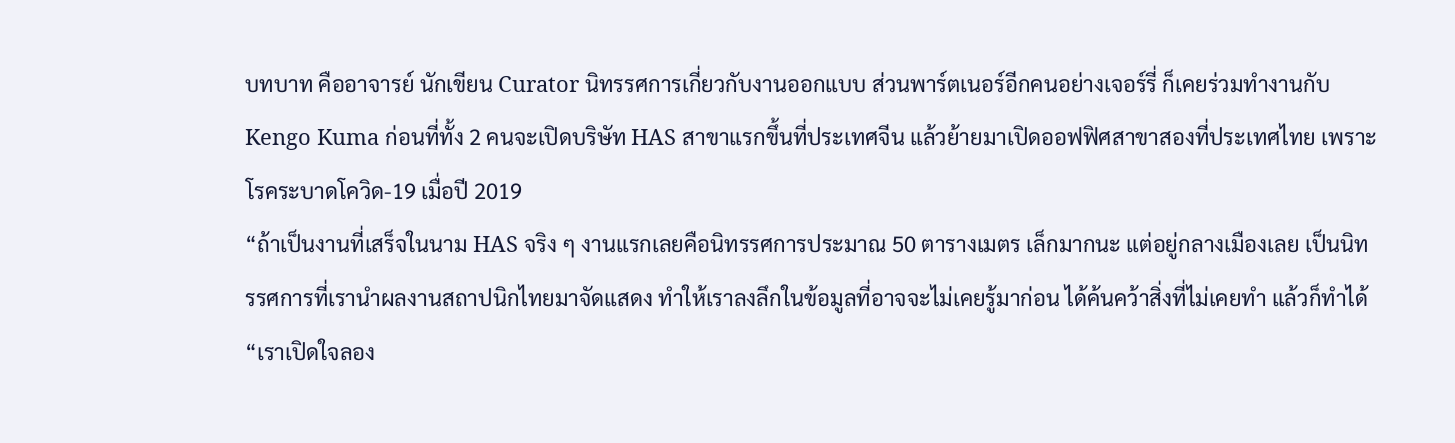บทบาท คืออาจารย์ นักเขียน Curator นิทรรศการเกี่ยวกับงานออกแบบ ส่วนพาร์ตเนอร์อีกคนอย่างเจอร์รี่ ก็เคยร่วมทำงานกับ Kengo Kuma ก่อนที่ทั้ง 2 คนจะเปิดบริษัท HAS สาขาแรกขึ้นที่ประเทศจีน แล้วย้ายมาเปิดออฟฟิศสาขาสองที่ประเทศไทย เพราะโรคระบาดโควิด-19 เมื่อปี 2019
“ถ้าเป็นงานที่เสร็จในนาม HAS จริง ๆ งานแรกเลยคือนิทรรศการประมาณ 50 ตารางเมตร เล็กมากนะ แต่อยู่กลางเมืองเลย เป็นนิทรรศการที่เรานําผลงานสถาปนิกไทยมาจัดแสดง ทําให้เราลงลึกในข้อมูลที่อาจจะไม่เคยรู้มาก่อน ได้ค้นคว้าสิ่งที่ไม่เคยทำ แล้วก็ทําได้
“เราเปิดใจลอง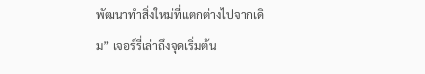พัฒนาทำสิ่งใหม่ที่แตกต่างไปจากเดิม” เจอร์รี่เล่าถึงจุดเริ่มต้น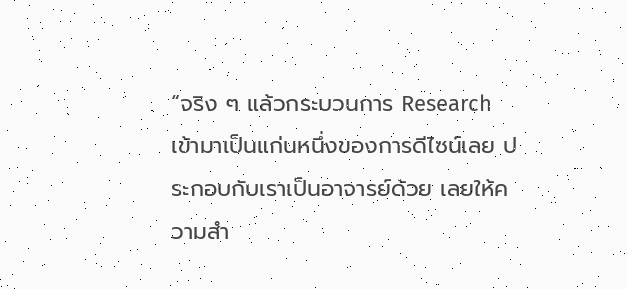“จริง ๆ แล้วกระบวนการ Research เข้ามาเป็นแก่นหนึ่งของการดีไซน์เลย ประกอบกับเราเป็นอาจารย์ด้วย เลยให้ความสํา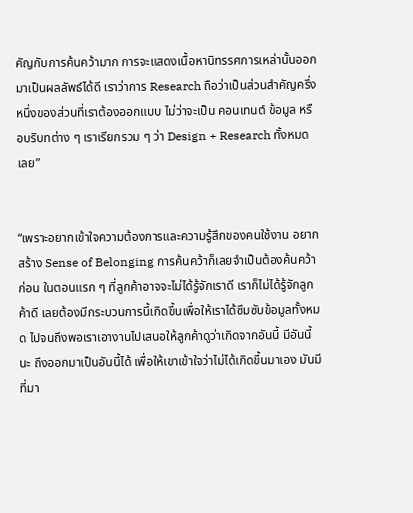คัญกับการค้นคว้ามาก การจะแสดงเนื้อหานิทรรศการเหล่านั้นออกมาเป็นผลลัพธ์ได้ดี เราว่าการ Research ถือว่าเป็นส่วนสำคัญครึ่งหนึ่งของส่วนที่เราต้องออกแบบ ไม่ว่าจะเป็น คอนเทนต์ ข้อมูล หรือบริบทต่าง ๆ เราเรียกรวม ๆ ว่า Design + Research ทั้งหมดเลย”


“เพราะอยากเข้าใจความต้องการและความรู้สึกของคนใช้งาน อยากสร้าง Sense of Belonging การค้นคว้าก็เลยจําเป็นต้องค้นคว้าก่อน ในตอนแรก ๆ ที่ลูกค้าอาจจะไม่ได้รู้จักเราดี เราก็ไม่ได้รู้จักลูกค้าดี เลยต้องมีกระบวนการนี้เกิดขึ้นเพื่อให้เราได้ซึมซับข้อมูลทั้งหมด ไปจนถึงพอเราเอางานไปเสนอให้ลูกค้าดูว่าเกิดจากอันนี้ มีอันนี้นะ ถึงออกมาเป็นอันนี้ได้ เพื่อให้เขาเข้าใจว่าไม่ได้เกิดขึ้นมาเอง มันมีที่มา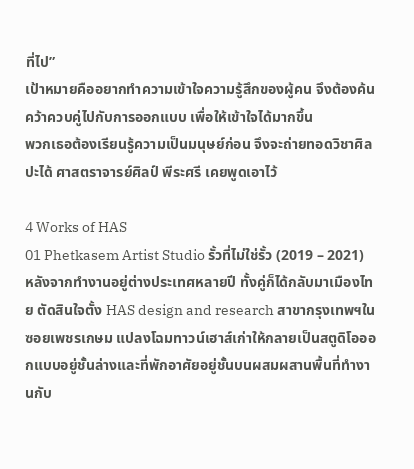ที่ไป”
เป้าหมายคืออยากทำความเข้าใจความรู้สึกของผู้คน จึงต้องค้นคว้าควบคู่ไปกับการออกแบบ เพื่อให้เข้าใจได้มากขึ้น
พวกเธอต้องเรียนรู้ความเป็นมนุษย์ก่อน จึงจะถ่ายทอดวิชาศิลปะได้ ศาสตราจารย์ศิลป์ พีระศรี เคยพูดเอาไว้

4 Works of HAS
01 Phetkasem Artist Studio รั้วที่ไม่ใช่รั้ว (2019 – 2021)
หลังจากทำงานอยู่ต่างประเทศหลายปี ทั้งคู่ก็ได้กลับมาเมืองไทย ตัดสินใจตั้ง HAS design and research สาขากรุงเทพฯในซอยเพชรเกษม แปลงโฉมทาวน์เฮาส์เก่าให้กลายเป็นสตูดิโอออกแบบอยู่ชั้นล่างและที่พักอาศัยอยู่ชั้นบนผสมผสานพื้นที่ทำงานกับ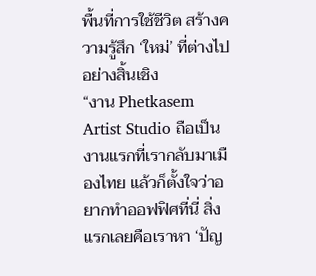พื้นที่การใช้ชีวิต สร้างความรู้สึก ‘ใหม่’ ที่ต่างไปอย่างสิ้นเชิง
“งาน Phetkasem Artist Studio ถือเป็นงานแรกที่เรากลับมาเมืองไทย แล้วก็ตั้งใจว่าอยากทำออฟฟิศที่นี่ สิ่งแรกเลยคือเราหา ‘ปัญ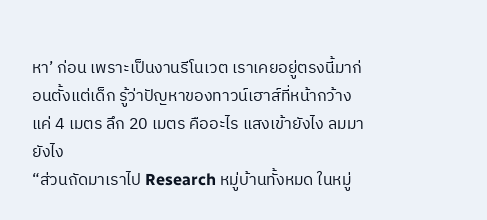หา’ ก่อน เพราะเป็นงานรีโนเวต เราเคยอยู่ตรงนี้มาก่อนตั้งแต่เด็ก รู้ว่าปัญหาของทาวน์เฮาส์ที่หน้ากว้างแค่ 4 เมตร ลึก 20 เมตร คืออะไร แสงเข้ายังไง ลมมายังไง
“ส่วนถัดมาเราไป Research หมู่บ้านทั้งหมด ในหมู่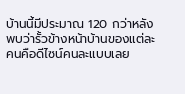บ้านนี้มีประมาณ 120 กว่าหลัง พบว่ารั้วข้างหน้าบ้านของแต่ละคนคือดีไซน์คนละแบบเลย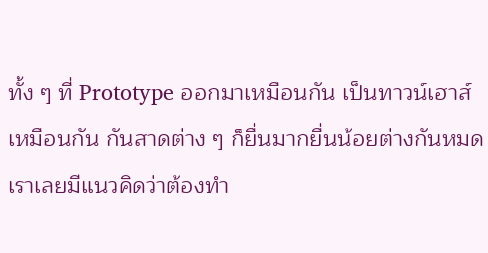ทั้ง ๆ ที่ Prototype ออกมาเหมือนกัน เป็นทาวน์เฮาส์เหมือนกัน กันสาดต่าง ๆ ก็ยื่นมากยื่นน้อยต่างกันหมด เราเลยมีแนวคิดว่าต้องทํา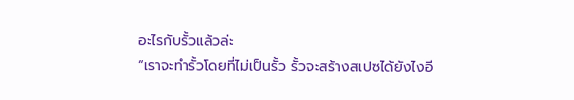อะไรกับรั้วแล้วล่ะ
“เราจะทํารั้วโดยที่ไม่เป็นรั้ว รั้วจะสร้างสเปซได้ยังไงอี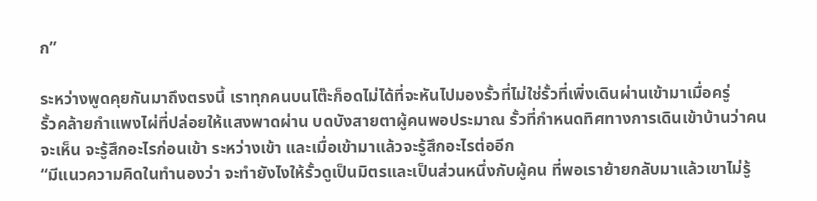ก”

ระหว่างพูดคุยกันมาถึงตรงนี้ เราทุกคนบนโต๊ะก็อดไม่ได้ที่จะหันไปมองรั้วที่ไม่ใช่รั้วที่เพิ่งเดินผ่านเข้ามาเมื่อครู่
รั้วคล้ายกำแพงไผ่ที่ปล่อยให้แสงพาดผ่าน บดบังสายตาผู้คนพอประมาณ รั้วที่กำหนดทิศทางการเดินเข้าบ้านว่าคนจะเห็น จะรู้สึกอะไรก่อนเข้า ระหว่างเข้า และเมื่อเข้ามาแล้วจะรู้สึกอะไรต่ออีก
“มีแนวความคิดในทํานองว่า จะทํายังไงให้รั้วดูเป็นมิตรและเป็นส่วนหนึ่งกับผู้คน ที่พอเราย้ายกลับมาแล้วเขาไม่รู้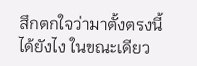สึกตกใจว่ามาตั้งตรงนี้ได้ยังไง ในขณะเดียว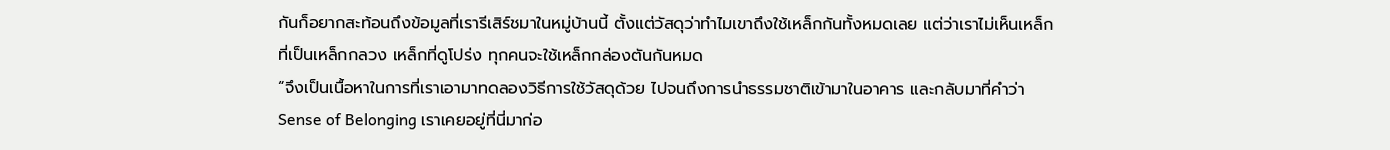กันก็อยากสะท้อนถึงข้อมูลที่เรารีเสิร์ชมาในหมู่บ้านนี้ ตั้งแต่วัสดุว่าทําไมเขาถึงใช้เหล็กกันทั้งหมดเลย แต่ว่าเราไม่เห็นเหล็กที่เป็นเหล็กกลวง เหล็กที่ดูโปร่ง ทุกคนจะใช้เหล็กกล่องตันกันหมด
“จึงเป็นเนื้อหาในการที่เราเอามาทดลองวิธีการใช้วัสดุด้วย ไปจนถึงการนําธรรมชาติเข้ามาในอาคาร และกลับมาที่คําว่า Sense of Belonging เราเคยอยู่ที่นี่มาก่อ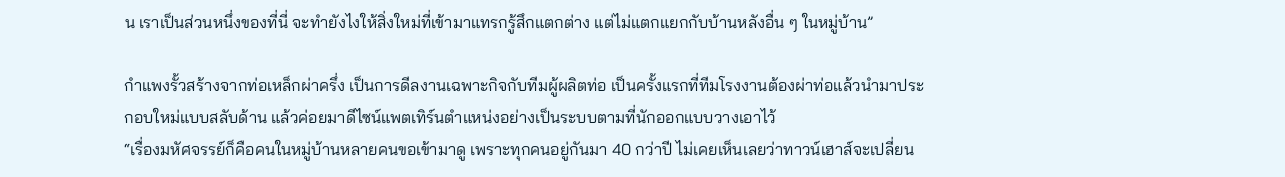น เราเป็นส่วนหนึ่งของที่นี่ จะทํายังไงให้สิ่งใหม่ที่เข้ามาแทรกรู้สึกแตกต่าง แต่ไม่แตกแยกกับบ้านหลังอื่น ๆ ในหมู่บ้าน”

กำแพงรั้วสร้างจากท่อเหล็กผ่าครึ่ง เป็นการดีลงานเฉพาะกิจกับทีมผู้ผลิตท่อ เป็นครั้งแรกที่ทีมโรงงานต้องผ่าท่อแล้วนำมาประกอบใหม่แบบสลับด้าน แล้วค่อยมาดีไซน์แพตเทิร์นตำแหน่งอย่างเป็นระบบตามที่นักออกแบบวางเอาไว้
“เรื่องมหัศจรรย์ก็คือคนในหมู่บ้านหลายคนขอเข้ามาดู เพราะทุกคนอยู่กันมา 40 กว่าปี ไม่เคยเห็นเลยว่าทาวน์เฮาส์จะเปลี่ยน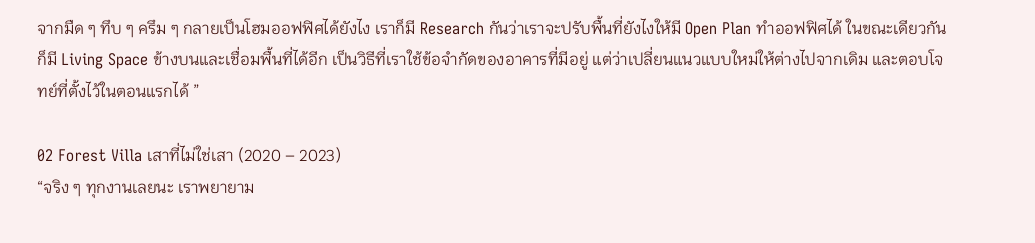จากมืด ๆ ทึบ ๆ ครึม ๆ กลายเป็นโฮมออฟฟิศได้ยังไง เราก็มี Research กันว่าเราจะปรับพื้นที่ยังไงให้มี Open Plan ทําออฟฟิศได้ ในขณะเดียวกันก็มี Living Space ข้างบนและเชื่อมพื้นที่ได้อีก เป็นวิธีที่เราใช้ข้อจํากัดของอาคารที่มีอยู่ แต่ว่าเปลี่ยนแนวแบบใหม่ให้ต่างไปจากเดิม และตอบโจทย์ที่ตั้งไว้ในตอนแรกได้ ”

02 Forest Villa เสาที่ไม่ใช่เสา (2020 – 2023)
“จริง ๆ ทุกงานเลยนะ เราพยายาม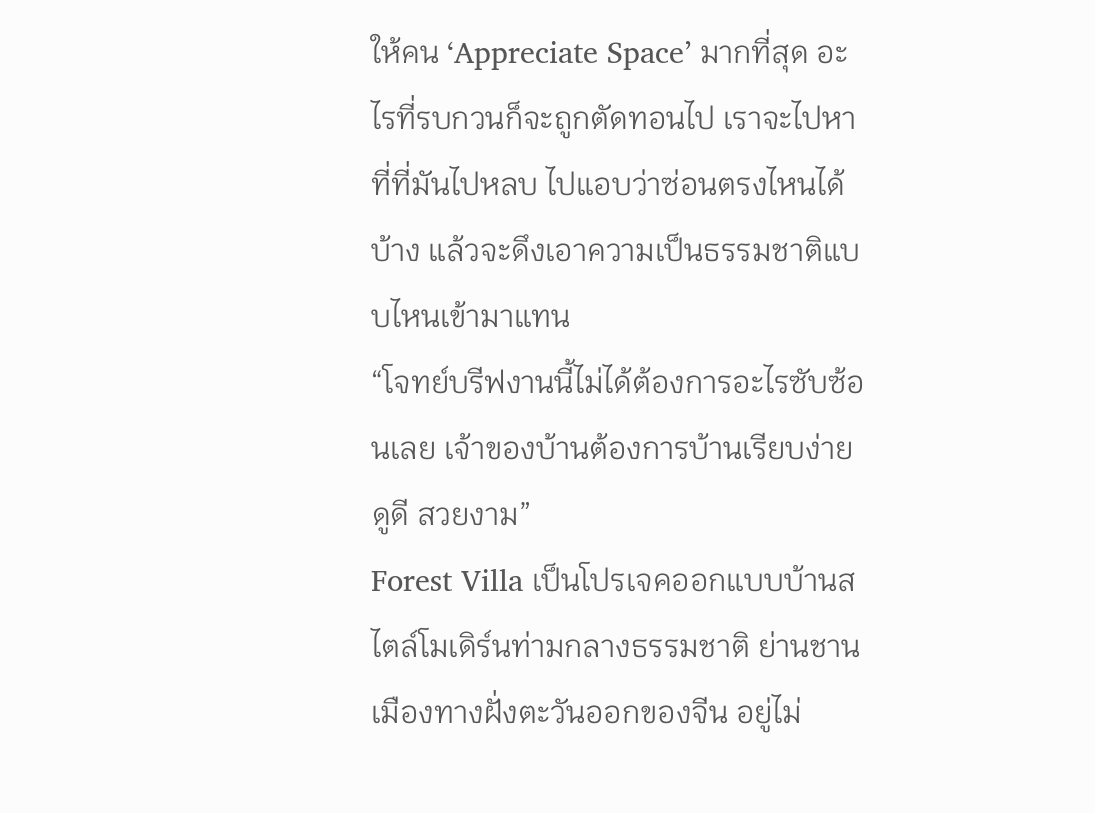ให้คน ‘Appreciate Space’ มากที่สุด อะไรที่รบกวนก็จะถูกตัดทอนไป เราจะไปหาที่ที่มันไปหลบ ไปแอบว่าซ่อนตรงไหนได้บ้าง แล้วจะดึงเอาความเป็นธรรมชาติแบบไหนเข้ามาแทน
“โจทย์บรีฟงานนี้ไม่ได้ต้องการอะไรซับซ้อนเลย เจ้าของบ้านต้องการบ้านเรียบง่าย ดูดี สวยงาม”
Forest Villa เป็นโปรเจคออกแบบบ้านสไตล์โมเดิร์นท่ามกลางธรรมชาติ ย่านชานเมืองทางฝั่งตะวันออกของจีน อยู่ไม่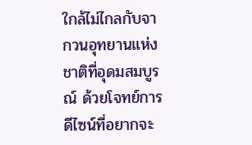ใกล้ไม่ไกลกับจากวนอุทยานแห่งชาติที่อุดมสมบูรณ์ ด้วยโจทย์การดีไซน์ที่อยากจะ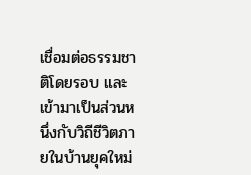เชื่อมต่อธรรมชาติโดยรอบ และเข้ามาเป็นส่วนหนึ่งกับวิถีชีวิตภายในบ้านยุคใหม่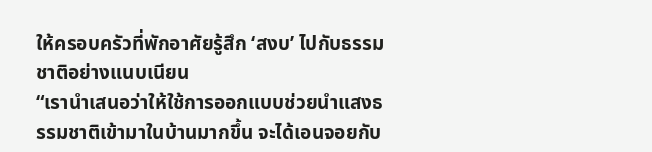ให้ครอบครัวที่พักอาศัยรู้สึก ‘สงบ’ ไปกับธรรมชาติอย่างแนบเนียน
“เรานําเสนอว่าให้ใช้การออกแบบช่วยนำแสงธรรมชาติเข้ามาในบ้านมากขึ้น จะได้เอนจอยกับ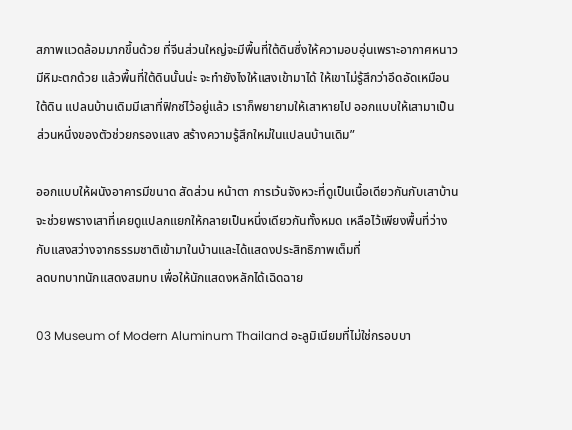สภาพแวดล้อมมากขึ้นด้วย ที่จีนส่วนใหญ่จะมีพื้นที่ใต้ดินซึ่งให้ความอบอุ่นเพราะอากาศหนาว มีหิมะตกด้วย แล้วพื้นที่ใต้ดินนั้นน่ะ จะทํายังไงให้แสงเข้ามาได้ ให้เขาไม่รู้สึกว่าอึดอัดเหมือนใต้ดิน แปลนบ้านเดิมมีเสาที่ฟิกซ์ไว้อยู่แล้ว เราก็พยายามให้เสาหายไป ออกแบบให้เสามาเป็นส่วนหนึ่งของตัวช่วยกรองแสง สร้างความรู้สึกใหม่ในแปลนบ้านเดิม”

ออกแบบให้ผนังอาคารมีขนาด สัดส่วน หน้าตา การเว้นจังหวะที่ดูเป็นเนื้อเดียวกันกับเสาบ้าน จะช่วยพรางเสาที่เคยดูแปลกแยกให้กลายเป็นหนึ่งเดียวกันทั้งหมด เหลือไว้เพียงพื้นที่ว่างกับแสงสว่างจากธรรมชาติเข้ามาในบ้านและได้แสดงประสิทธิภาพเต็มที่
ลดบทบาทนักแสดงสมทบ เพื่อให้นักแสดงหลักได้เฉิดฉาย

03 Museum of Modern Aluminum Thailand อะลูมิเนียมที่ไม่ใช่กรอบบา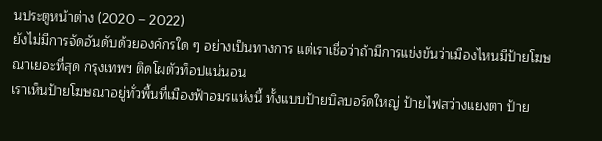นประตูหน้าต่าง (2020 – 2022)
ยังไม่มีการจัดอันดับด้วยองค์กรใด ๆ อย่างเป็นทางการ แต่เราเชื่อว่าถ้ามีการแข่งขันว่าเมืองไหนมีป้ายโฆษณาเยอะที่สุด กรุงเทพฯ ติดโผตัวท็อปแน่นอน
เราเห็นป้ายโฆษณาอยู่ทั่วพื้นที่เมืองฟ้าอมรแห่งนี้ ทั้งแบบป้ายบิลบอร์ดใหญ่ ป้ายไฟสว่างแยงตา ป้าย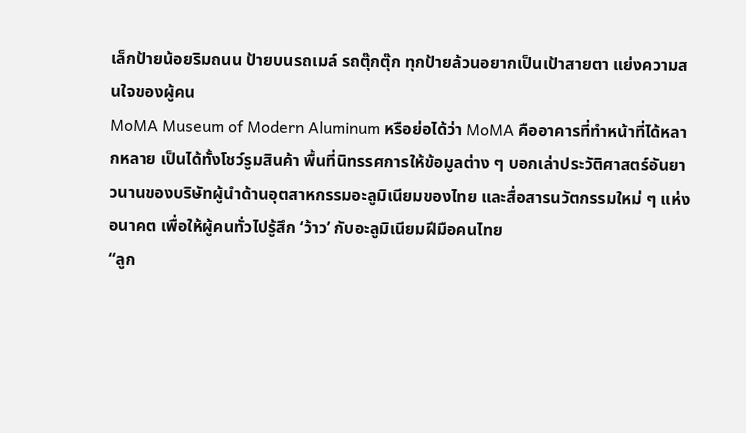เล็กป้ายน้อยริมถนน ป้ายบนรถเมล์ รถตุ๊กตุ๊ก ทุกป้ายล้วนอยากเป็นเป้าสายตา แย่งความสนใจของผู้คน
MoMA Museum of Modern Aluminum หรือย่อได้ว่า MoMA คืออาคารที่ทำหน้าที่ได้หลากหลาย เป็นได้ทั้งโชว์รูมสินค้า พื้นที่นิทรรศการให้ข้อมูลต่าง ๆ บอกเล่าประวัติศาสตร์อันยาวนานของบริษัทผู้นำด้านอุตสาหกรรมอะลูมิเนียมของไทย และสื่อสารนวัตกรรมใหม่ ๆ แห่งอนาคต เพื่อให้ผู้คนทั่วไปรู้สึก ‘ว้าว’ กับอะลูมิเนียมฝีมือคนไทย
“ลูก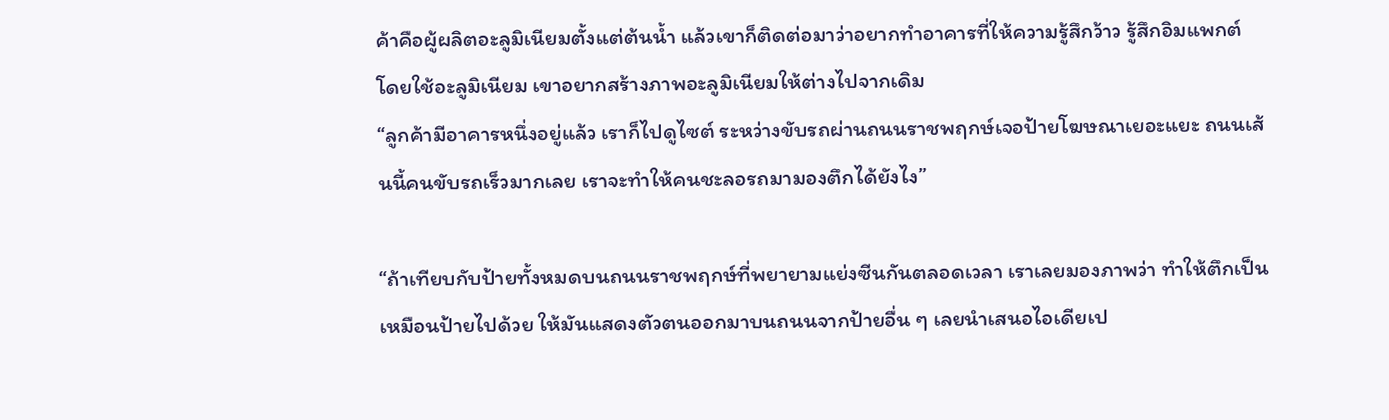ค้าคือผู้ผลิตอะลูมิเนียมตั้งแต่ต้นน้ำ แล้วเขาก็ติดต่อมาว่าอยากทำอาคารที่ให้ความรู้สึกว้าว รู้สึกอิมแพกต์ โดยใช้อะลูมิเนียม เขาอยากสร้างภาพอะลูมิเนียมให้ต่างไปจากเดิม
“ลูกค้ามีอาคารหนึ่งอยู่แล้ว เราก็ไปดูไซต์ ระหว่างขับรถผ่านถนนราชพฤกษ์เจอป้ายโฆษณาเยอะแยะ ถนนเส้นนี้คนขับรถเร็วมากเลย เราจะทำให้คนชะลอรถมามองตึกได้ยังไง”

“ถ้าเทียบกับป้ายทั้งหมดบนถนนราชพฤกษ์ที่พยายามแย่งซีนกันตลอดเวลา เราเลยมองภาพว่า ทำให้ตึกเป็นเหมือนป้ายไปด้วย ให้มันแสดงตัวตนออกมาบนถนนจากป้ายอื่น ๆ เลยนําเสนอไอเดียเป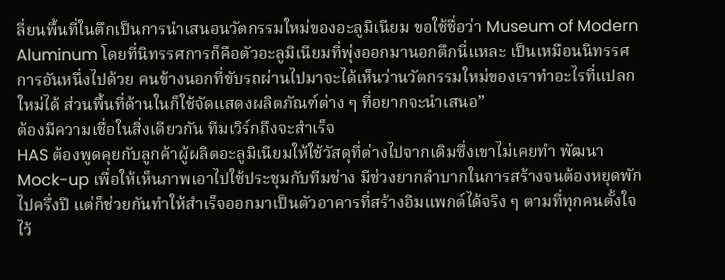ลี่ยนพื้นที่ในตึกเป็นการนําเสนอนวัตกรรมใหม่ของอะลูมิเนียม ขอใช้ชื่อว่า Museum of Modern Aluminum โดยที่นิทรรศการก็คือตัวอะลูมิเนียมที่พุ่งออกมานอกตึกนี่แหละ เป็นเหมือนนิทรรศการอันหนึ่งไปด้วย คนข้างนอกที่ขับรถผ่านไปมาจะได้เห็นว่านวัตกรรมใหม่ของเราทำอะไรที่แปลกใหม่ได้ ส่วนพื้นที่ด้านในก็ใช้จัดแสดงผลิตภัณฑ์ต่าง ๆ ที่อยากจะนําเสนอ”
ต้องมีความเชื่อในสิ่งเดียวกัน ทีมเวิร์กถึงจะสำเร็จ
HAS ต้องพูดคุยกับลูกค้าผู้ผลิตอะลูมิเนียมให้ใช้วัสดุที่ต่างไปจากเดิมซึ่งเขาไม่เคยทํา พัฒนา Mock-up เพื่อให้เห็นภาพเอาไปใช้ประชุมกับทีมช่าง มีช่วงยากลำบากในการสร้างจนต้องหยุดพักไปครึ่งปี แต่ก็ช่วยกันทำให้สำเร็จออกมาเป็นตัวอาคารที่สร้างอิมแพกต์ได้จริง ๆ ตามที่ทุกคนตั้งใจไว้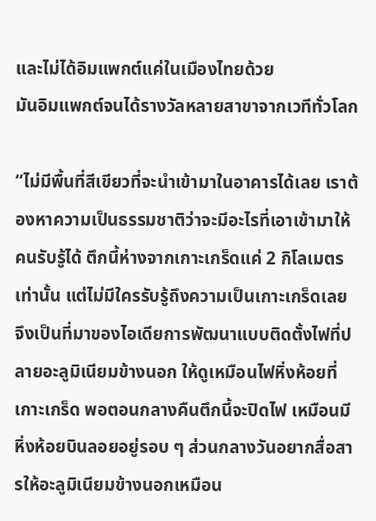และไม่ได้อิมแพกต์แค่ในเมืองไทยด้วย
มันอิมแพกต์จนได้รางวัลหลายสาขาจากเวทีทั่วโลก

“ไม่มีพื้นที่สีเขียวที่จะนําเข้ามาในอาคารได้เลย เราต้องหาความเป็นธรรมชาติว่าจะมีอะไรที่เอาเข้ามาให้คนรับรู้ได้ ตึกนี้ห่างจากเกาะเกร็ดแค่ 2 กิโลเมตรเท่านั้น แต่ไม่มีใครรับรู้ถึงความเป็นเกาะเกร็ดเลย จึงเป็นที่มาของไอเดียการพัฒนาแบบติดตั้งไฟที่ปลายอะลูมิเนียมข้างนอก ให้ดูเหมือนไฟหิ่งห้อยที่เกาะเกร็ด พอตอนกลางคืนตึกนี้จะปิดไฟ เหมือนมีหิ่งห้อยบินลอยอยู่รอบ ๆ ส่วนกลางวันอยากสื่อสารให้อะลูมิเนียมข้างนอกเหมือน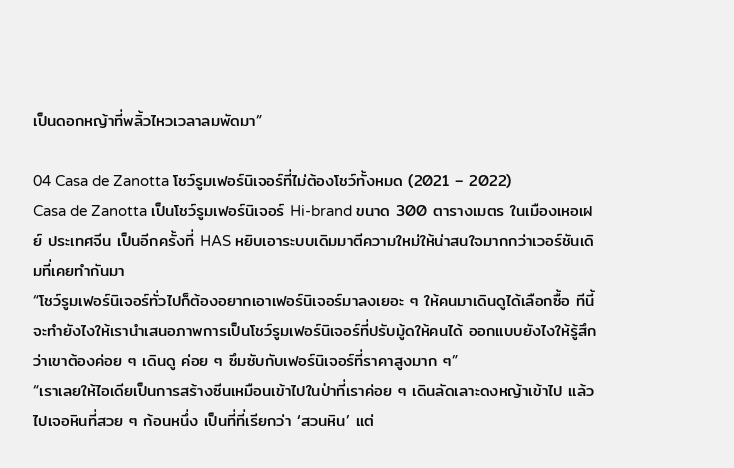เป็นดอกหญ้าที่พลิ้วไหวเวลาลมพัดมา”

04 Casa de Zanotta โชว์รูมเฟอร์นิเจอร์ที่ไม่ต้องโชว์ทั้งหมด (2021 – 2022)
Casa de Zanotta เป็นโชว์รูมเฟอร์นิเจอร์ Hi-brand ขนาด 300 ตารางเมตร ในเมืองเหอเฝย์ ประเทศจีน เป็นอีกครั้งที่ HAS หยิบเอาระบบเดิมมาตีความใหม่ให้น่าสนใจมากกว่าเวอร์ชันเดิมที่เคยทำกันมา
“โชว์รูมเฟอร์นิเจอร์ทั่วไปก็ต้องอยากเอาเฟอร์นิเจอร์มาลงเยอะ ๆ ให้คนมาเดินดูได้เลือกซื้อ ทีนี้จะทํายังไงให้เรานำเสนอภาพการเป็นโชว์รูมเฟอร์นิเจอร์ที่ปรับมู้ดให้คนได้ ออกแบบยังไงให้รู้สึกว่าเขาต้องค่อย ๆ เดินดู ค่อย ๆ ซึมซับกับเฟอร์นิเจอร์ที่ราคาสูงมาก ๆ”
“เราเลยให้ไอเดียเป็นการสร้างซีนเหมือนเข้าไปในป่าที่เราค่อย ๆ เดินลัดเลาะดงหญ้าเข้าไป แล้วไปเจอหินที่สวย ๆ ก้อนหนึ่ง เป็นที่ที่เรียกว่า ‘สวนหิน’ แต่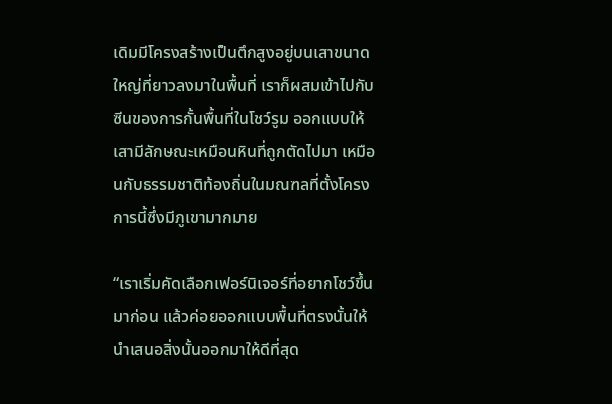เดิมมีโครงสร้างเป็นตึกสูงอยู่บนเสาขนาดใหญ่ที่ยาวลงมาในพื้นที่ เราก็ผสมเข้าไปกับซีนของการกั้นพื้นที่ในโชว์รูม ออกแบบให้เสามีลักษณะเหมือนหินที่ถูกตัดไปมา เหมือนกับธรรมชาติท้องถิ่นในมณฑลที่ตั้งโครงการนี้ซึ่งมีภูเขามากมาย

“เราเริ่มคัดเลือกเฟอร์นิเจอร์ที่อยากโชว์ขึ้นมาก่อน แล้วค่อยออกแบบพื้นที่ตรงนั้นให้นำเสนอสิ่งนั้นออกมาให้ดีที่สุด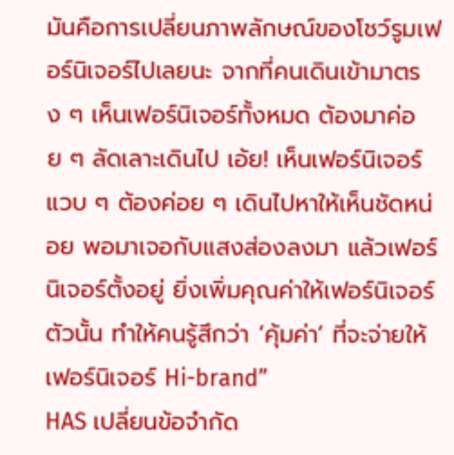มันคือการเปลี่ยนภาพลักษณ์ของโชว์รูมเฟอร์นิเจอร์ไปเลยนะ จากที่คนเดินเข้ามาตรง ๆ เห็นเฟอร์นิเจอร์ทั้งหมด ต้องมาค่อย ๆ ลัดเลาะเดินไป เอ้ย! เห็นเฟอร์นิเจอร์แวบ ๆ ต้องค่อย ๆ เดินไปหาให้เห็นชัดหน่อย พอมาเจอกับแสงส่องลงมา แล้วเฟอร์นิเจอร์ตั้งอยู่ ยิ่งเพิ่มคุณค่าให้เฟอร์นิเจอร์ตัวนั้น ทำให้คนรู้สึกว่า ‘คุ้มค่า’ ที่จะจ่ายให้เฟอร์นิเจอร์ Hi-brand”
HAS เปลี่ยนข้อจำกัด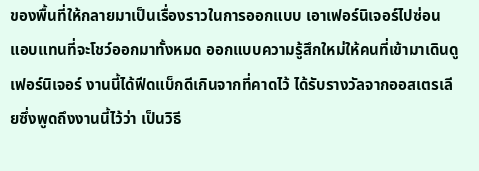ของพื้นที่ให้กลายมาเป็นเรื่องราวในการออกแบบ เอาเฟอร์นิเจอร์ไปซ่อนแอบแทนที่จะโชว์ออกมาทั้งหมด ออกแบบความรู้สึกใหม่ให้คนที่เข้ามาเดินดูเฟอร์นิเจอร์ งานนี้ได้ฟีดแบ็กดีเกินจากที่คาดไว้ ได้รับรางวัลจากออสเตรเลียซึ่งพูดถึงงานนี้ไว้ว่า เป็นวิธี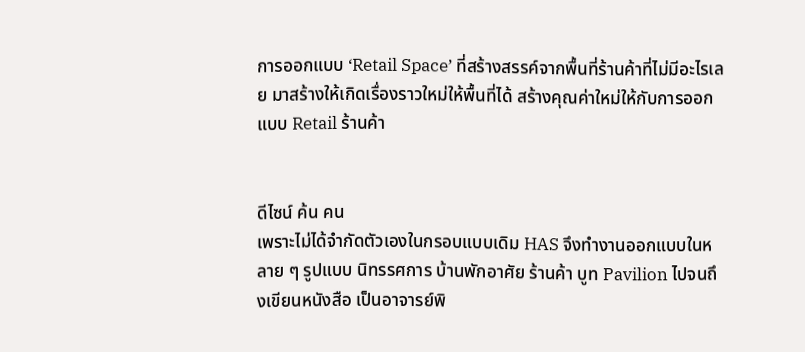การออกแบบ ‘Retail Space’ ที่สร้างสรรค์จากพื้นที่ร้านค้าที่ไม่มีอะไรเลย มาสร้างให้เกิดเรื่องราวใหม่ให้พื้นที่ได้ สร้างคุณค่าใหม่ให้กับการออกแบบ Retail ร้านค้า


ดีไซน์ ค้น คน
เพราะไม่ได้จำกัดตัวเองในกรอบแบบเดิม HAS จึงทำงานออกแบบในหลาย ๆ รูปแบบ นิทรรศการ บ้านพักอาศัย ร้านค้า บูท Pavilion ไปจนถึงเขียนหนังสือ เป็นอาจารย์พิ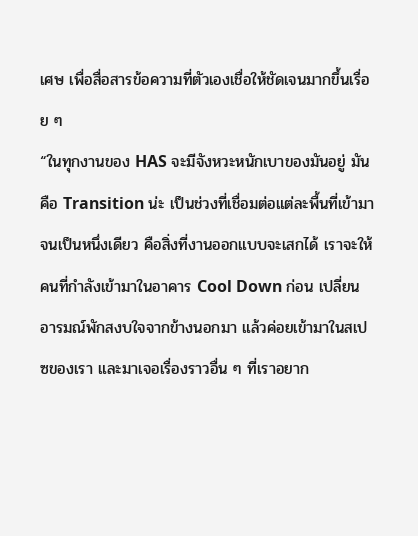เศษ เพื่อสื่อสารข้อความที่ตัวเองเชื่อให้ชัดเจนมากขึ้นเรื่อย ๆ
“ในทุกงานของ HAS จะมีจังหวะหนักเบาของมันอยู่ มันคือ Transition น่ะ เป็นช่วงที่เชื่อมต่อแต่ละพื้นที่เข้ามาจนเป็นหนึ่งเดียว คือสิ่งที่งานออกแบบจะเสกได้ เราจะให้คนที่กำลังเข้ามาในอาคาร Cool Down ก่อน เปลี่ยนอารมณ์พักสงบใจจากข้างนอกมา แล้วค่อยเข้ามาในสเปซของเรา และมาเจอเรื่องราวอื่น ๆ ที่เราอยาก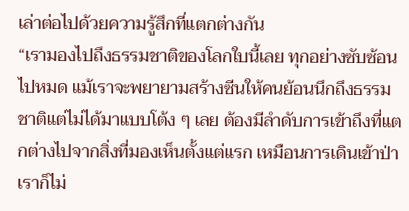เล่าต่อไปด้วยความรู้สึกที่แตกต่างกัน
“เรามองไปถึงธรรมชาติของโลกใบนี้เลย ทุกอย่างซับซ้อนไปหมด แม้เราจะพยายามสร้างซีนให้คนย้อนนึกถึงธรรมชาติแต่ไม่ได้มาแบบโต้ง ๆ เลย ต้องมีลำดับการเข้าถึงที่แตกต่างไปจากสิ่งที่มองเห็นตั้งแต่แรก เหมือนการเดินเข้าป่า เราก็ไม่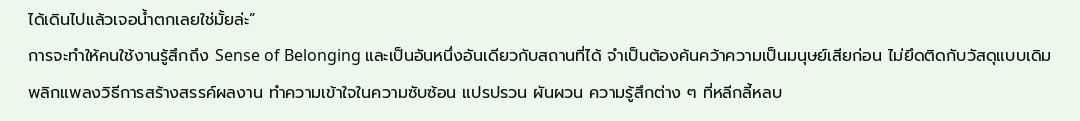ได้เดินไปแล้วเจอน้ำตกเลยใช่มั้ยล่ะ”
การจะทำให้คนใช้งานรู้สึกถึง Sense of Belonging และเป็นอันหนึ่งอันเดียวกับสถานที่ได้ จำเป็นต้องค้นคว้าความเป็นมนุษย์เสียก่อน ไม่ยึดติดกับวัสดุแบบเดิม พลิกแพลงวิธีการสร้างสรรค์ผลงาน ทำความเข้าใจในความซับซ้อน แปรปรวน ผันผวน ความรู้สึกต่าง ๆ ที่หลีกลี้หลบ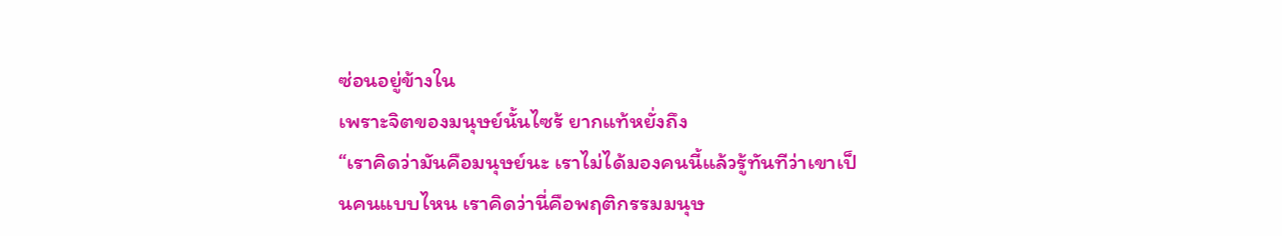ซ่อนอยู่ข้างใน
เพราะจิตของมนุษย์นั้นไซร้ ยากแท้หยั่งถึง
“เราคิดว่ามันคือมนุษย์นะ เราไม่ได้มองคนนี้แล้วรู้ทันทีว่าเขาเป็นคนแบบไหน เราคิดว่านี่คือพฤติกรรมมนุษ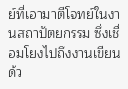ย์ที่เอามาตีโจทย์ในงานสถาปัตยกรรม ซึ่งเชื่อมโยงไปถึงงานเขียนด้ว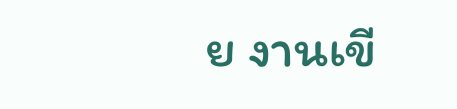ย งานเขี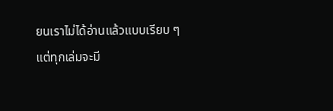ยนเราไม่ได้อ่านแล้วแบบเรียบ ๆ แต่ทุกเล่มจะมี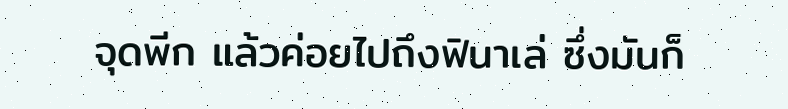จุดพีก แล้วค่อยไปถึงฟินาเล่ ซึ่งมันก็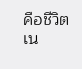คือชีวิตเน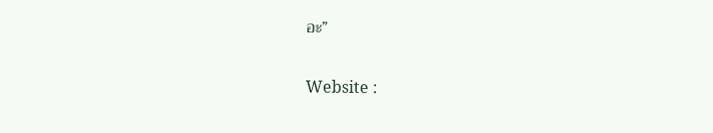อะ”

Website :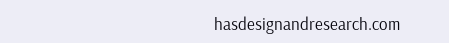hasdesignandresearch.com